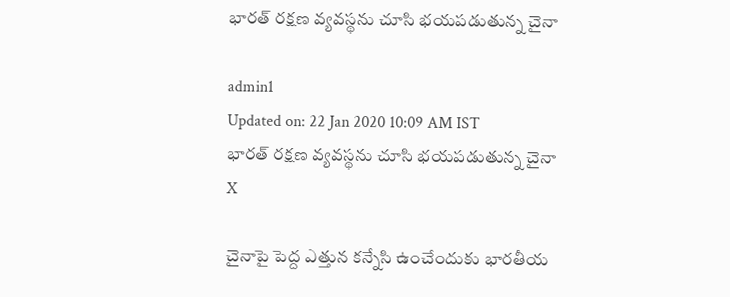భారత్ రక్షణ వ్యవస్థను చూసి భయపడుతున్న చైనా

admin1
Updated on: 22 Jan 2020 10:09 AM IST
భారత్ రక్షణ వ్యవస్థను చూసి భయపడుతున్న చైనా
X

చైనాపై పెద్ద ఎత్తున కన్నేసి ఉంచేందుకు భారతీయ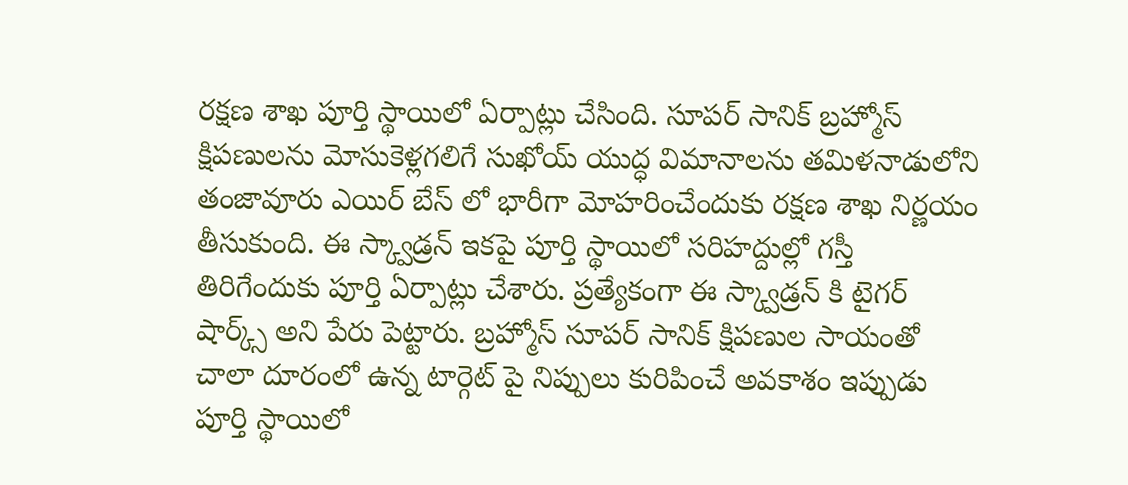రక్షణ శాఖ పూర్తి స్థాయిలో ఏర్పాట్లు చేసింది. సూపర్ సానిక్ బ్రహ్మోస్ క్షిపణులను మోసుకెళ్లగలిగే సుఖోయ్ యుద్ధ విమానాలను తమిళనాడులోని తంజావూరు ఎయిర్ బేస్ లో భారీగా మోహరించేందుకు రక్షణ శాఖ నిర్ణయం తీసుకుంది. ఈ స్క్వాడ్రన్ ఇకపై పూర్తి స్థాయిలో సరిహద్దుల్లో గస్తీ తిరిగేందుకు పూర్తి ఏర్పాట్లు చేశారు. ప్రత్యేకంగా ఈ స్క్వాడ్రన్ కి టైగర్ షార్క్స్ అని పేరు పెట్టారు. బ్రహ్మోస్ సూపర్ సానిక్ క్షిపణుల సాయంతో చాలా దూరంలో ఉన్న టార్గెట్ పై నిప్పులు కురిపించే అవకాశం ఇప్పుడు పూర్తి స్థాయిలో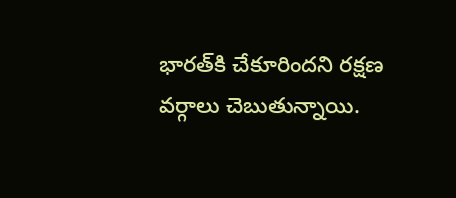భారత్‌కి చేకూరిందని రక్షణ వర్గాలు చెబుతున్నాయి.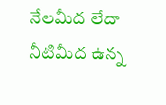నేలమీద లేదా నీటిమీద ఉన్న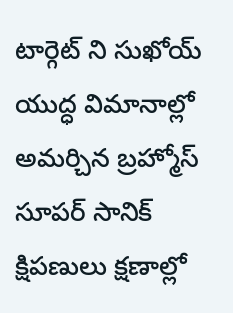టార్గెట్ ని సుఖోయ్ యుద్ధ విమానాల్లో అమర్చిన బ్రహ్మోస్ సూపర్ సానిక్ క్షిపణులు క్షణాల్లో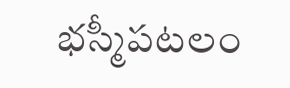భస్మీపటలం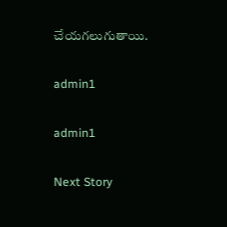చేయగలుగుతాయి.

admin1

admin1

Next Story